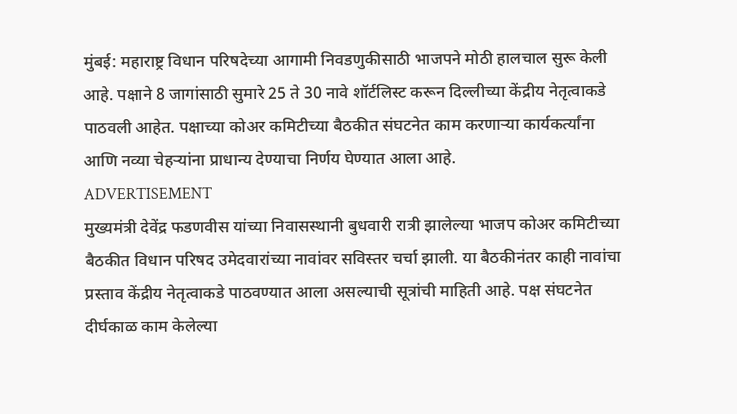मुंबई: महाराष्ट्र विधान परिषदेच्या आगामी निवडणुकीसाठी भाजपने मोठी हालचाल सुरू केली आहे. पक्षाने 8 जागांसाठी सुमारे 25 ते 30 नावे शॉर्टलिस्ट करून दिल्लीच्या केंद्रीय नेतृत्वाकडे पाठवली आहेत. पक्षाच्या कोअर कमिटीच्या बैठकीत संघटनेत काम करणाऱ्या कार्यकर्त्यांना आणि नव्या चेहऱ्यांना प्राधान्य देण्याचा निर्णय घेण्यात आला आहे.
ADVERTISEMENT
मुख्यमंत्री देवेंद्र फडणवीस यांच्या निवासस्थानी बुधवारी रात्री झालेल्या भाजप कोअर कमिटीच्या बैठकीत विधान परिषद उमेदवारांच्या नावांवर सविस्तर चर्चा झाली. या बैठकीनंतर काही नावांचा प्रस्ताव केंद्रीय नेतृत्वाकडे पाठवण्यात आला असल्याची सूत्रांची माहिती आहे. पक्ष संघटनेत दीर्घकाळ काम केलेल्या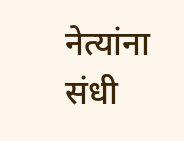नेत्यांना संधी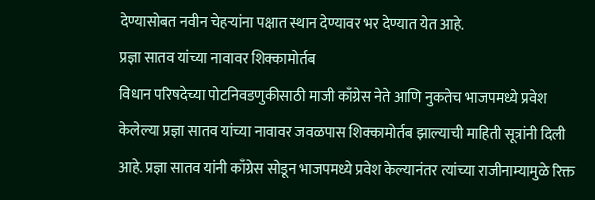देण्यासोबत नवीन चेहऱ्यांना पक्षात स्थान देण्यावर भर देण्यात येत आहे.
प्रज्ञा सातव यांच्या नावावर शिक्कामोर्तब
विधान परिषदेच्या पोटनिवडणुकीसाठी माजी काँग्रेस नेते आणि नुकतेच भाजपमध्ये प्रवेश केलेल्या प्रज्ञा सातव यांच्या नावावर जवळपास शिक्कामोर्तब झाल्याची माहिती सूत्रांनी दिली आहे. प्रज्ञा सातव यांनी काँग्रेस सोडून भाजपमध्ये प्रवेश केल्यानंतर त्यांच्या राजीनाम्यामुळे रिक्त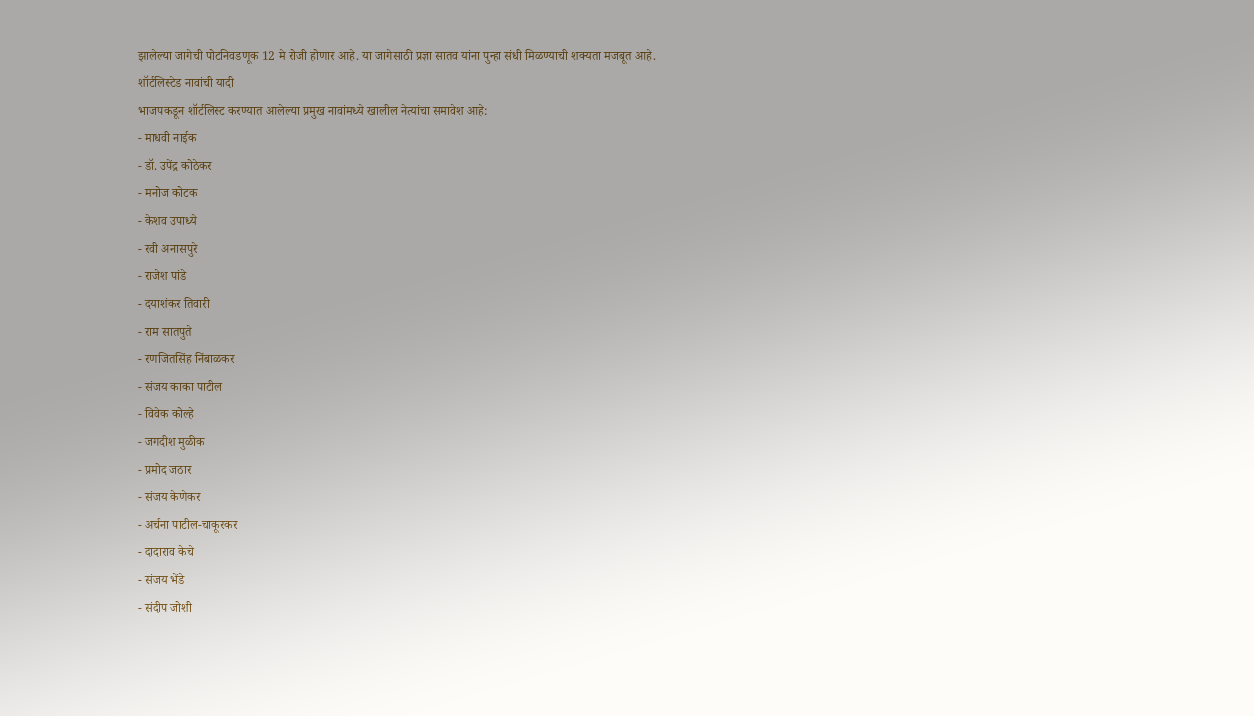झालेल्या जागेची पोटनिवडणूक 12 मे रोजी होणार आहे. या जागेसाठी प्रज्ञा सातव यांना पुन्हा संधी मिळण्याची शक्यता मजबूत आहे.
शॉर्टलिस्टेड नावांची यादी
भाजपकडून शॉर्टलिस्ट करण्यात आलेल्या प्रमुख नावांमध्ये खालील नेत्यांचा समावेश आहे:
- माधवी नाईक
- डॉ. उपेंद्र कोठेकर
- मनोज कोटक
- केशव उपाध्ये
- रवी अनासपुरे
- राजेश पांडे
- दयाशंकर तिवारी
- राम सातपुते
- रणजितसिंह निंबाळकर
- संजय काका पाटील
- विवेक कोल्हे
- जगदीश मुळीक
- प्रमोद जठार
- संजय केणेकर
- अर्चना पाटील-चाकूरकर
- दादाराव केचे
- संजय भेंडे
- संदीप जोशी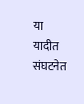या यादीत संघटनेत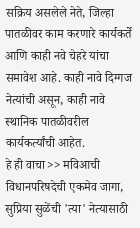सक्रिय असलेले नेते, जिल्हा पातळीवर काम करणारे कार्यकर्ते आणि काही नवे चेहरे यांचा समावेश आहे. काही नावे दिग्गज नेत्यांची असून, काही नावे स्थानिक पातळीवरील कार्यकर्त्यांची आहेत.
हे ही वाचा>> मविआची विधानपरिषदेची एकमेव जागा, सुप्रिया सुळेंची 'त्या' नेत्यासाठी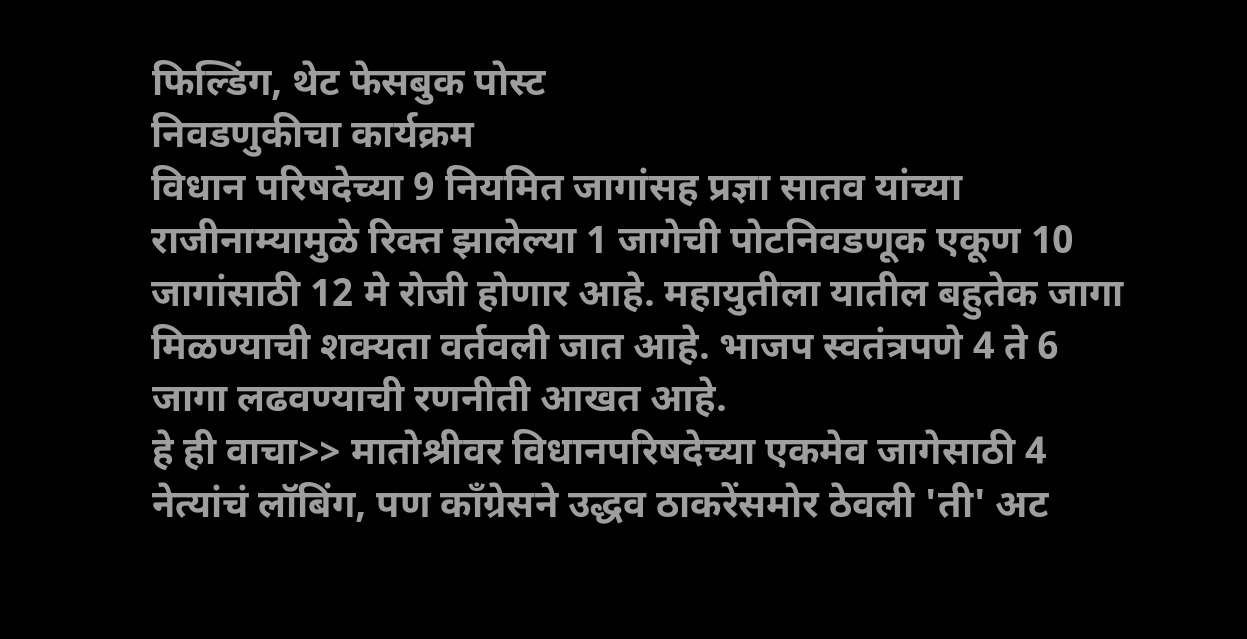फिल्डिंग, थेट फेसबुक पोस्ट
निवडणुकीचा कार्यक्रम
विधान परिषदेच्या 9 नियमित जागांसह प्रज्ञा सातव यांच्या राजीनाम्यामुळे रिक्त झालेल्या 1 जागेची पोटनिवडणूक एकूण 10 जागांसाठी 12 मे रोजी होणार आहे. महायुतीला यातील बहुतेक जागा मिळण्याची शक्यता वर्तवली जात आहे. भाजप स्वतंत्रपणे 4 ते 6 जागा लढवण्याची रणनीती आखत आहे.
हे ही वाचा>> मातोश्रीवर विधानपरिषदेच्या एकमेव जागेसाठी 4 नेत्यांचं लॉबिंग, पण काँग्रेसने उद्धव ठाकरेंसमोर ठेवली 'ती' अट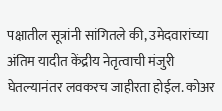पक्षातील सूत्रांनी सांगितले की, उमेदवारांच्या अंतिम यादीत केंद्रीय नेतृत्वाची मंजुरी घेतल्यानंतर लवकरच जाहीरता होईल. कोअर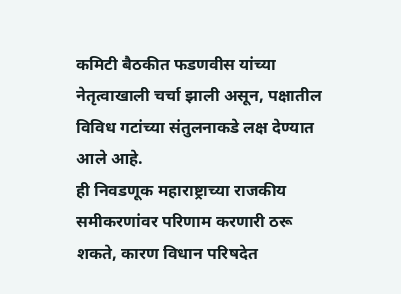कमिटी बैठकीत फडणवीस यांच्या नेतृत्वाखाली चर्चा झाली असून, पक्षातील विविध गटांच्या संतुलनाकडे लक्ष देण्यात आले आहे.
ही निवडणूक महाराष्ट्राच्या राजकीय समीकरणांवर परिणाम करणारी ठरू शकते, कारण विधान परिषदेत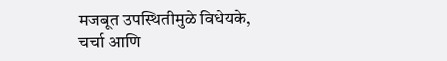मजबूत उपस्थितीमुळे विधेयके, चर्चा आणि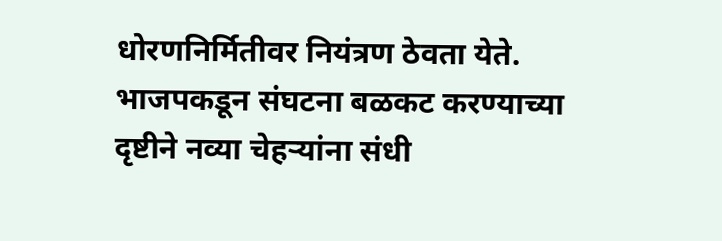धोरणनिर्मितीवर नियंत्रण ठेवता येते. भाजपकडून संघटना बळकट करण्याच्या दृष्टीने नव्या चेहऱ्यांना संधी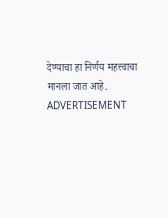देण्याचा हा निर्णय महत्त्वाचा मानला जात आहे.
ADVERTISEMENT